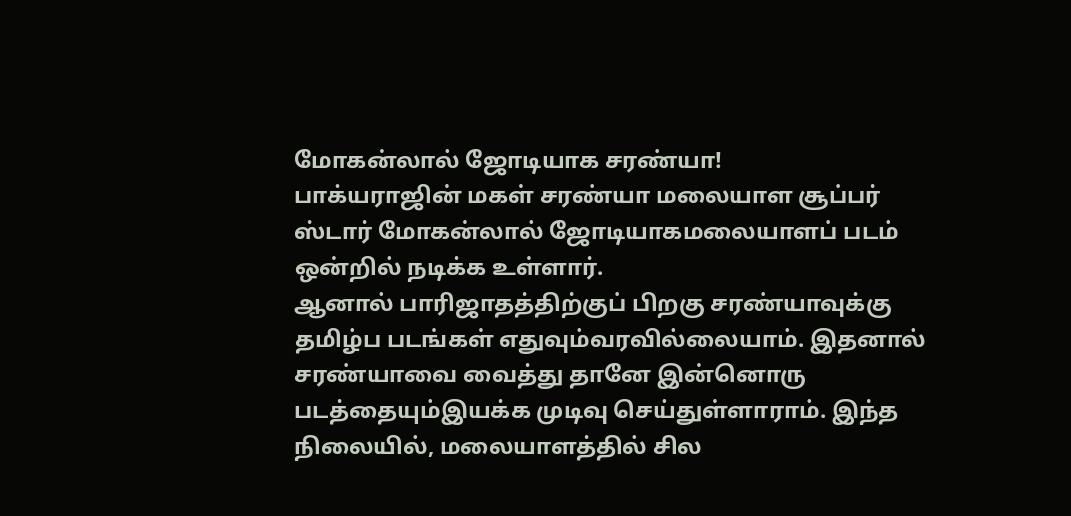மோகன்லால் ஜோடியாக சரண்யா!
பாக்யராஜின் மகள் சரண்யா மலையாள சூப்பர் ஸ்டார் மோகன்லால் ஜோடியாகமலையாளப் படம் ஒன்றில் நடிக்க உள்ளார்.
ஆனால் பாரிஜாதத்திற்குப் பிறகு சரண்யாவுக்கு தமிழ்ப படங்கள் எதுவும்வரவில்லையாம். இதனால் சரண்யாவை வைத்து தானே இன்னொரு படத்தையும்இயக்க முடிவு செய்துள்ளாராம். இந்த நிலையில், மலையாளத்தில் சில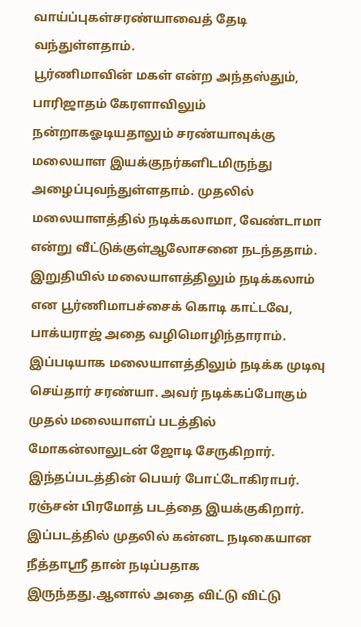வாய்ப்புகள்சரண்யாவைத் தேடி வந்துள்ளதாம்.
பூர்ணிமாவின் மகள் என்ற அந்தஸ்தும், பாரிஜாதம் கேரளாவிலும் நன்றாகஓடியதாலும் சரண்யாவுக்கு மலையாள இயக்குநர்களிடமிருந்து அழைப்புவந்துள்ளதாம். முதலில் மலையாளத்தில் நடிக்கலாமா, வேண்டாமா என்று வீட்டுக்குள்ஆலோசனை நடந்ததாம். இறுதியில் மலையாளத்திலும் நடிக்கலாம் என பூர்ணிமாபச்சைக் கொடி காட்டவே, பாக்யராஜ் அதை வழிமொழிந்தாராம்.
இப்படியாக மலையாளத்திலும் நடிக்க முடிவு செய்தார் சரண்யா. அவர் நடிக்கப்போகும் முதல் மலையாளப் படத்தில் மோகன்லாலுடன் ஜோடி சேருகிறார். இந்தப்படத்தின் பெயர் போட்டோகிராபர். ரஞ்சன் பிரமோத் படத்தை இயக்குகிறார்.
இப்படத்தில் முதலில் கன்னட நடிகையான நீத்தாஸ்ரீ தான் நடிப்பதாக இருந்தது.ஆனால் அதை விட்டு விட்டு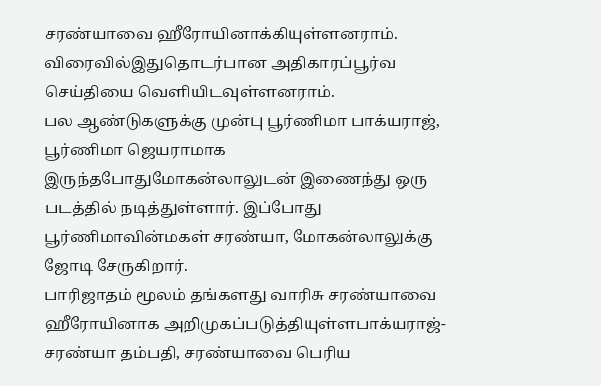சரண்யாவை ஹீரோயினாக்கியுள்ளனராம். விரைவில்இதுதொடர்பான அதிகாரப்பூர்வ செய்தியை வெளியிடவுள்ளனராம்.
பல ஆண்டுகளுக்கு முன்பு பூர்ணிமா பாக்யராஜ், பூர்ணிமா ஜெயராமாக இருந்தபோதுமோகன்லாலுடன் இணைந்து ஒரு படத்தில் நடித்துள்ளார். இப்போது பூர்ணிமாவின்மகள் சரண்யா, மோகன்லாலுக்கு ஜோடி சேருகிறார்.
பாரிஜாதம் மூலம் தங்களது வாரிசு சரண்யாவை ஹீரோயினாக அறிமுகப்படுத்தியுள்ளபாக்யராஜ்-சரண்யா தம்பதி, சரண்யாவை பெரிய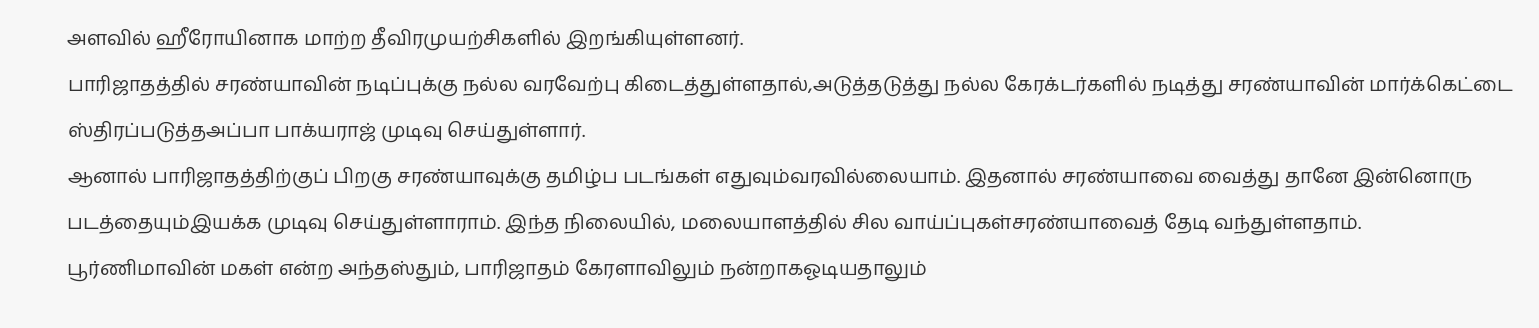அளவில் ஹீரோயினாக மாற்ற தீவிரமுயற்சிகளில் இறங்கியுள்ளனர்.
பாரிஜாதத்தில் சரண்யாவின் நடிப்புக்கு நல்ல வரவேற்பு கிடைத்துள்ளதால்,அடுத்தடுத்து நல்ல கேரக்டர்களில் நடித்து சரண்யாவின் மார்க்கெட்டை ஸ்திரப்படுத்தஅப்பா பாக்யராஜ் முடிவு செய்துள்ளார்.
ஆனால் பாரிஜாதத்திற்குப் பிறகு சரண்யாவுக்கு தமிழ்ப படங்கள் எதுவும்வரவில்லையாம். இதனால் சரண்யாவை வைத்து தானே இன்னொரு படத்தையும்இயக்க முடிவு செய்துள்ளாராம். இந்த நிலையில், மலையாளத்தில் சில வாய்ப்புகள்சரண்யாவைத் தேடி வந்துள்ளதாம்.
பூர்ணிமாவின் மகள் என்ற அந்தஸ்தும், பாரிஜாதம் கேரளாவிலும் நன்றாகஓடியதாலும்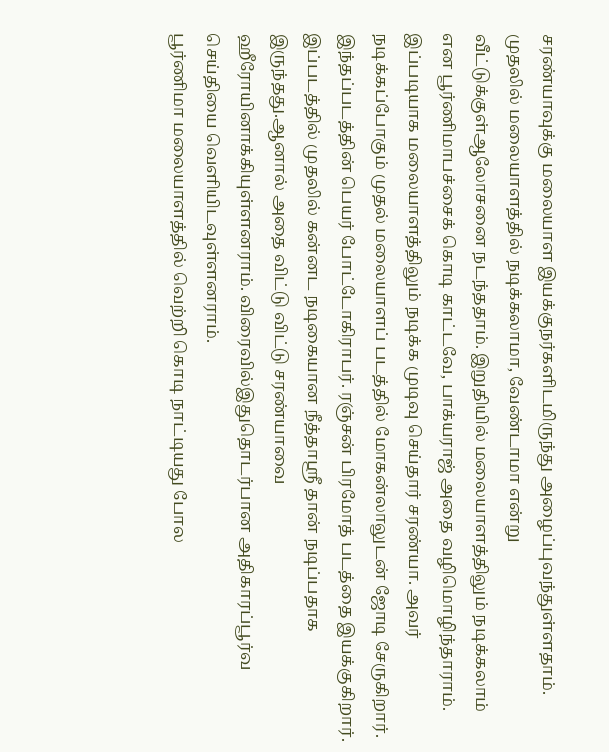சரண்யாவுக்கு மலையாள இயக்குநர்களிடமிருந்து அழைப்புவந்துள்ளதாம். முதலில் மலையாளத்தில் நடிக்கலாமா, வேண்டாமா என்று வீட்டுக்குள்ஆலோசனை நடந்ததாம். இறுதியில் மலையாளத்திலும் நடிக்கலாம் என பூர்ணிமாபச்சைக் கொடி காட்டவே, பாக்யராஜ் அதை வழிமொழிந்தாராம்.
இப்படியாக மலையாளத்திலும் நடிக்க முடிவு செய்தார் சரண்யா. அவர் நடிக்கப்போகும் முதல் மலையாளப் படத்தில் மோகன்லாலுடன் ஜோடி சேருகிறார். இந்தப்படத்தின் பெயர் போட்டோகிராபர். ரஞ்சன் பிரமோத் படத்தை இயக்குகிறார்.
இப்படத்தில் முதலில் கன்னட நடிகையான நீத்தாஸ்ரீ தான் நடிப்பதாக இருந்தது.ஆனால் அதை விட்டு விட்டு சரண்யாவை ஹீரோயினாக்கியுள்ளனராம். விரைவில்இதுதொடர்பான அதிகாரப்பூர்வ செய்தியை வெளியிடவுள்ளனராம்.
பூர்ணிமா மலையாளத்தில் வெற்றி கொடி நாட்டியது போல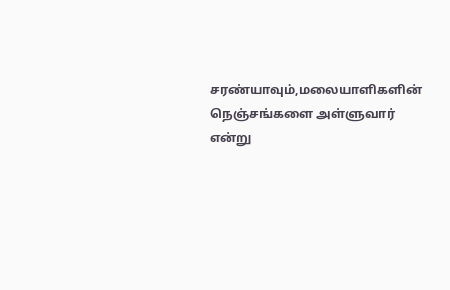சரண்யாவும்,மலையாளிகளின் நெஞ்சங்களை அள்ளுவார் என்று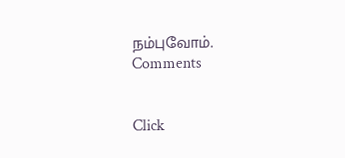நம்புவோம்.
Comments


Click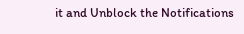it and Unblock the Notifications